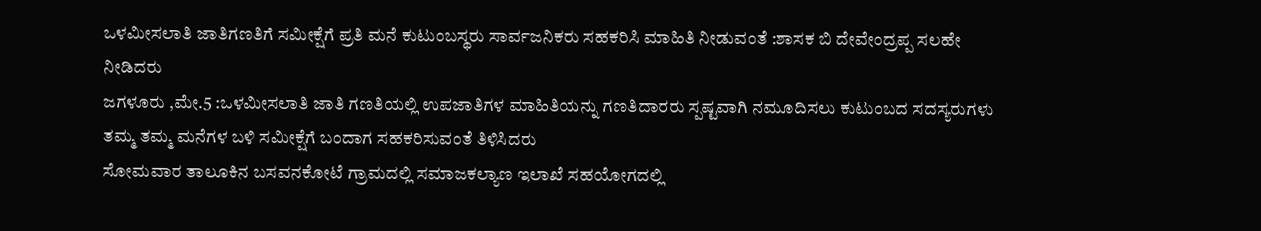ಒಳಮೀಸಲಾತಿ ಜಾತಿಗಣತಿಗೆ ಸಮೀಕ್ಷೆಗೆ ಪ್ರತಿ ಮನೆ ಕುಟುಂಬಸ್ಥರು ಸಾರ್ವಜನಿಕರು ಸಹಕರಿಸಿ ಮಾಹಿತಿ ನೀಡುವಂತೆ :ಶಾಸಕ ಬಿ ದೇವೇಂದ್ರಪ್ಪ ಸಲಹೇ ನೀಡಿದರು
ಜಗಳೂರು ,ಮೇ.5 :ಒಳಮೀಸಲಾತಿ ಜಾತಿ ಗಣತಿಯಲ್ಲಿ ಉಪಜಾತಿಗಳ ಮಾಹಿತಿಯನ್ನು ಗಣತಿದಾರರು ಸ್ಪಷ್ಟವಾಗಿ ನಮೂದಿಸಲು ಕುಟುಂಬದ ಸದಸ್ಯರುಗಳು ತಮ್ಮ ತಮ್ಮ ಮನೆಗಳ ಬಳಿ ಸಮೀಕ್ಷೆಗೆ ಬಂದಾಗ ಸಹಕರಿಸುವಂತೆ ತಿಳಿಸಿದರು
ಸೋಮವಾರ ತಾಲೂಕಿನ ಬಸವನಕೋಟೆ ಗ್ರಾಮದಲ್ಲಿ ಸಮಾಜಕಲ್ಯಾಣ ಇಲಾಖೆ ಸಹಯೋಗದಲ್ಲಿ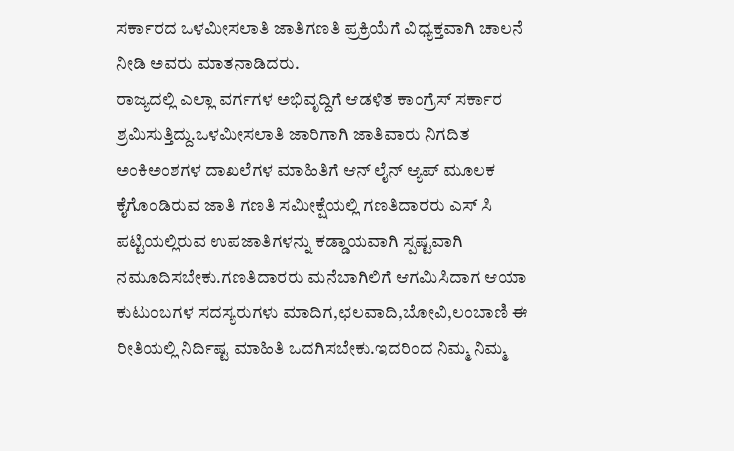ಸರ್ಕಾರದ ಒಳಮೀಸಲಾತಿ ಜಾತಿಗಣತಿ ಪ್ರಕ್ರಿಯೆಗೆ ವಿಧ್ಯಕ್ತವಾಗಿ ಚಾಲನೆ ನೀಡಿ ಅವರು ಮಾತನಾಡಿದರು.
ರಾಜ್ಯದಲ್ಲಿ ಎಲ್ಲಾ ವರ್ಗಗಳ ಅಭಿವೃದ್ದಿಗೆ ಆಡಳಿತ ಕಾಂಗ್ರೆಸ್ ಸರ್ಕಾರ ಶ್ರಮಿಸುತ್ತಿದ್ದು.ಒಳಮೀಸಲಾತಿ ಜಾರಿಗಾಗಿ ಜಾತಿವಾರು ನಿಗದಿತ ಅಂಕಿಅಂಶಗಳ ದಾಖಲೆಗಳ ಮಾಹಿತಿಗೆ ಆನ್ ಲೈನ್ ಆ್ಯಪ್ ಮೂಲಕ ಕೈಗೊಂಡಿರುವ ಜಾತಿ ಗಣತಿ ಸಮೀಕ್ಷೆಯಲ್ಲಿ ಗಣತಿದಾರರು ಎಸ್ ಸಿ ಪಟ್ಟಿಯಲ್ಲಿರುವ ಉಪಜಾತಿಗಳನ್ನು ಕಡ್ಡಾಯವಾಗಿ ಸ್ಪಷ್ಟವಾಗಿ ನಮೂದಿಸಬೇಕು.ಗಣತಿದಾರರು ಮನೆಬಾಗಿಲಿಗೆ ಆಗಮಿಸಿದಾಗ ಆಯಾ ಕುಟುಂಬಗಳ ಸದಸ್ಯರುಗಳು ಮಾದಿಗ,ಛಲವಾದಿ,ಬೋವಿ,ಲಂಬಾಣಿ ಈ ರೀತಿಯಲ್ಲಿ ನಿರ್ದಿಷ್ಟ ಮಾಹಿತಿ ಒದಗಿಸಬೇಕು.ಇದರಿಂದ ನಿಮ್ಮ ನಿಮ್ಮ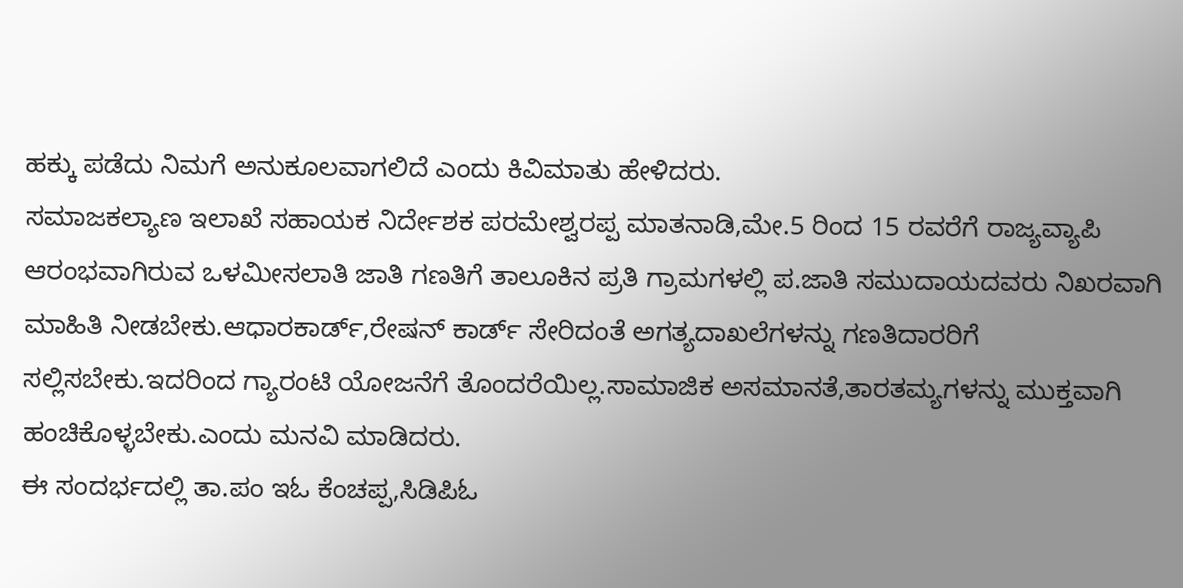ಹಕ್ಕು ಪಡೆದು ನಿಮಗೆ ಅನುಕೂಲವಾಗಲಿದೆ ಎಂದು ಕಿವಿಮಾತು ಹೇಳಿದರು.
ಸಮಾಜಕಲ್ಯಾಣ ಇಲಾಖೆ ಸಹಾಯಕ ನಿರ್ದೇಶಕ ಪರಮೇಶ್ವರಪ್ಪ ಮಾತನಾಡಿ,ಮೇ.5 ರಿಂದ 15 ರವರೆಗೆ ರಾಜ್ಯವ್ಯಾಪಿ ಆರಂಭವಾಗಿರುವ ಒಳಮೀಸಲಾತಿ ಜಾತಿ ಗಣತಿಗೆ ತಾಲೂಕಿನ ಪ್ರತಿ ಗ್ರಾಮಗಳಲ್ಲಿ ಪ.ಜಾತಿ ಸಮುದಾಯದವರು ನಿಖರವಾಗಿ ಮಾಹಿತಿ ನೀಡಬೇಕು.ಆಧಾರಕಾರ್ಡ್,ರೇಷನ್ ಕಾರ್ಡ್ ಸೇರಿದಂತೆ ಅಗತ್ಯದಾಖಲೆಗಳನ್ನು ಗಣತಿದಾರರಿಗೆ ಸಲ್ಲಿಸಬೇಕು.ಇದರಿಂದ ಗ್ಯಾರಂಟಿ ಯೋಜನೆಗೆ ತೊಂದರೆಯಿಲ್ಲ.ಸಾಮಾಜಿಕ ಅಸಮಾನತೆ,ತಾರತಮ್ಯಗಳನ್ನು ಮುಕ್ತವಾಗಿ ಹಂಚಿಕೊಳ್ಳಬೇಕು.ಎಂದು ಮನವಿ ಮಾಡಿದರು.
ಈ ಸಂದರ್ಭದಲ್ಲಿ ತಾ.ಪಂ ಇಓ ಕೆಂಚಪ್ಪ,ಸಿಡಿಪಿಓ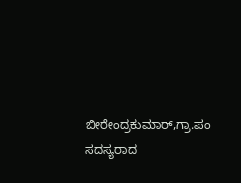ಬೀರೇಂದ್ರಕುಮಾರ್,ಗ್ರಾ.ಪಂ ಸದಸ್ಯರಾದ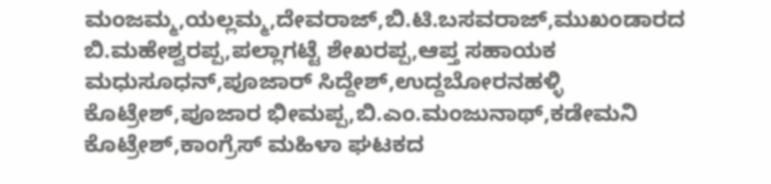ಮಂಜಮ್ಮ,ಯಲ್ಲಮ್ಮ,ದೇವರಾಜ್,ಬಿ.ಟಿ.ಬಸವರಾಜ್,ಮುಖಂಡಾರದ ಬಿ.ಮಹೇಶ್ವರಪ್ಪ,ಪಲ್ಲಾಗಟ್ಟೆ ಶೇಖರಪ್ಪ,ಆಪ್ತ ಸಹಾಯಕ ಮಧುಸೂಧನ್,ಪೂಜಾರ್ ಸಿದ್ದೇಶ್,ಉದ್ದಬೋರನಹಳ್ಳಿ ಕೊಟ್ರೇಶ್,ಪೂಜಾರ ಭೀಮಪ್ಪ,ಬಿ.ಎಂ.ಮಂಜುನಾಥ್,ಕಡೇಮನಿ ಕೊಟ್ರೇಶ್,ಕಾಂಗ್ರೆಸ್ ಮಹಿಳಾ ಘಟಕದ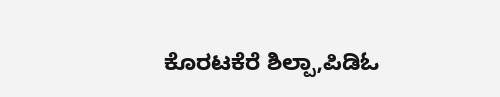ಕೊರಟಕೆರೆ ಶಿಲ್ಪಾ,ಪಿಡಿಓ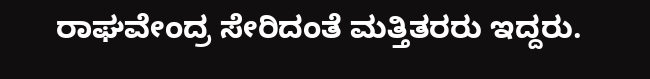ರಾಘವೇಂದ್ರ ಸೇರಿದಂತೆ ಮತ್ತಿತರರು ಇದ್ದರು.